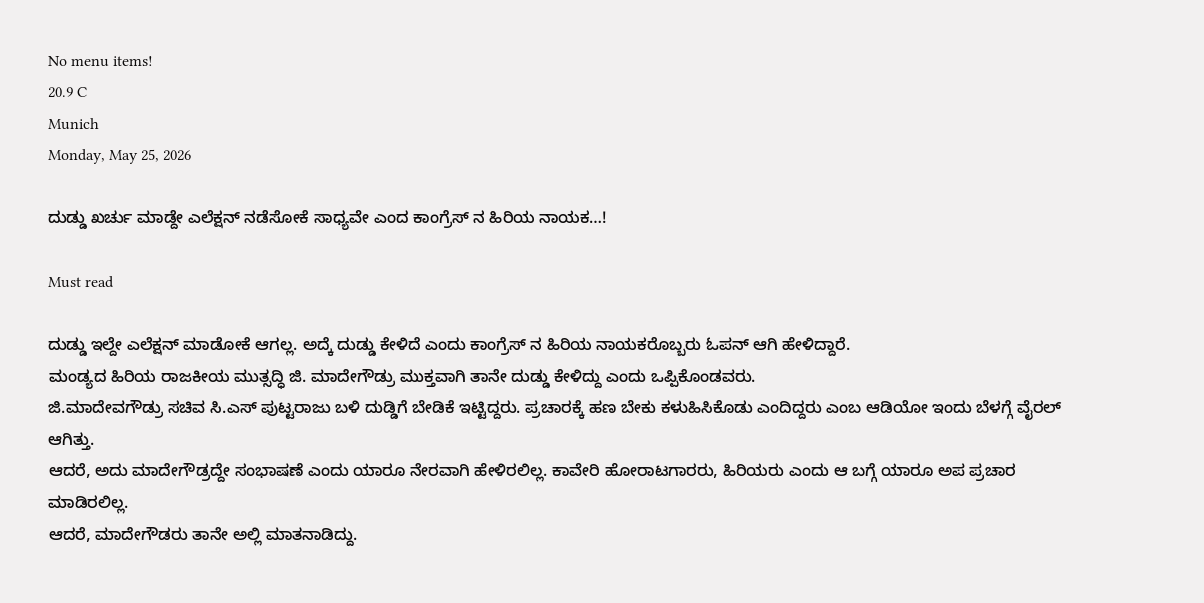No menu items!
20.9 C
Munich
Monday, May 25, 2026

ದುಡ್ಡು ಖರ್ಚು ಮಾಡ್ದೇ ಎಲೆಕ್ಷನ್ ನಡೆಸೋಕೆ ಸಾಧ್ಯವೇ ಎಂದ ಕಾಂಗ್ರೆಸ್ ನ ಹಿರಿಯ ನಾಯಕ…!

Must read

ದುಡ್ಡು ಇಲ್ದೇ ಎಲೆಕ್ಷನ್ ಮಾಡೋಕೆ ಆಗಲ್ಲ. ಅದ್ಕೆ ದುಡ್ಡು ಕೇಳಿದೆ ಎಂದು ಕಾಂಗ್ರೆಸ್ ನ ಹಿರಿಯ ನಾಯಕರೊಬ್ಬರು ಓಪನ್ ಆಗಿ ಹೇಳಿದ್ದಾರೆ.
ಮಂಡ್ಯದ ಹಿರಿಯ ರಾಜಕೀಯ ಮುತ್ಸದ್ಧಿ ಜಿ. ಮಾದೇಗೌಡ್ರು ಮುಕ್ತವಾಗಿ ತಾನೇ ದುಡ್ಡು ಕೇಳಿದ್ದು ಎಂದು ಒಪ್ಪಿಕೊಂಡವರು.
ಜಿ.ಮಾದೇವಗೌಡ್ರು ಸಚಿವ ಸಿ.ಎಸ್ ಪುಟ್ಟರಾಜು ಬಳಿ ದುಡ್ಡಿಗೆ ಬೇಡಿಕೆ ಇಟ್ಟಿದ್ದರು. ಪ್ರಚಾರಕ್ಕೆ ಹಣ ಬೇಕು ಕಳುಹಿಸಿಕೊಡು ಎಂದಿದ್ದರು ಎಂಬ ಆಡಿಯೋ ಇಂದು ಬೆಳಗ್ಗೆ ವೈರಲ್ ಆಗಿತ್ತು.
ಆದರೆ, ಅದು ಮಾದೇಗೌಡ್ರದ್ದೇ ಸಂಭಾಷಣೆ ಎಂದು ಯಾರೂ ನೇರವಾಗಿ ಹೇಳಿರಲಿಲ್ಲ. ಕಾವೇರಿ ಹೋರಾಟಗಾರರು, ಹಿರಿಯರು ಎಂದು ಆ ಬಗ್ಗೆ ಯಾರೂ ಅಪ ಪ್ರಚಾರ ಮಾಡಿರಲಿಲ್ಲ.
ಆದರೆ, ಮಾದೇಗೌಡರು ತಾನೇ ಅಲ್ಲಿ ಮಾತನಾಡಿದ್ದು.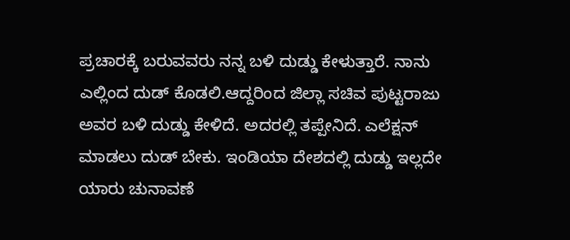ಪ್ರಚಾರಕ್ಕೆ ಬರುವವರು ನನ್ನ ಬಳಿ ದುಡ್ಡು ಕೇಳುತ್ತಾರೆ. ನಾನು ಎಲ್ಲಿಂದ ದುಡ್ ಕೊಡಲಿ.ಆದ್ದರಿಂದ ಜಿಲ್ಲಾ ಸಚಿವ ಪುಟ್ಟರಾಜು ಅವರ ಬಳಿ ದುಡ್ಡು ಕೇಳಿದೆ. ಅದರಲ್ಲಿ ತಪ್ಪೇನಿದೆ. ಎಲೆಕ್ಷನ್ ಮಾಡಲು ದುಡ್ ಬೇಕು. ಇಂಡಿಯಾ ದೇಶದಲ್ಲಿ ದುಡ್ಡು ಇಲ್ಲದೇ ಯಾರು ಚುನಾವಣೆ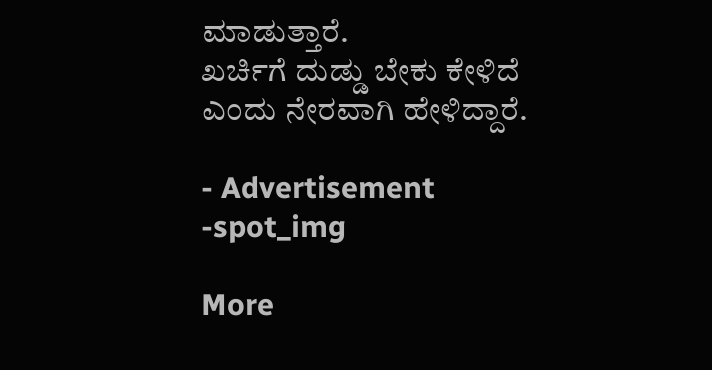ಮಾಡುತ್ತಾರೆ.
ಖರ್ಚಿಗೆ ದುಡ್ಡು ಬೇಕು ಕೇಳಿದೆ‌‌ ಎಂದು ನೇರವಾಗಿ ಹೇಳಿದ್ದಾರೆ.

- Advertisement -spot_img

More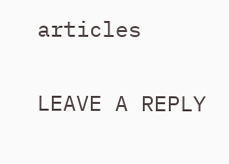articles

LEAVE A REPLY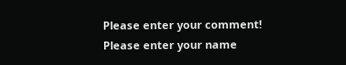Please enter your comment!
Please enter your name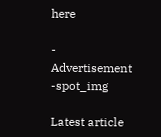here

- Advertisement -spot_img

Latest article